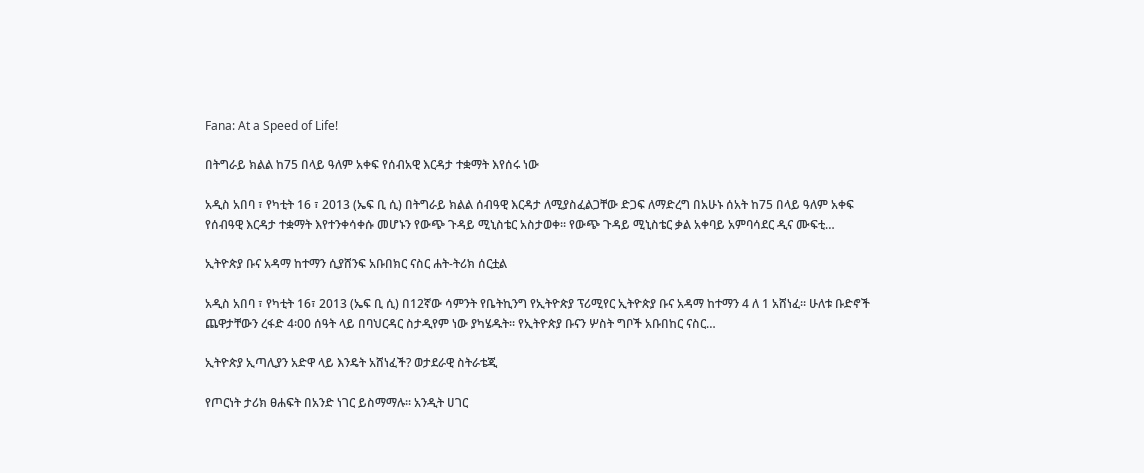Fana: At a Speed of Life!

በትግራይ ክልል ከ75 በላይ ዓለም አቀፍ የሰብአዊ እርዳታ ተቋማት እየሰሩ ነው

አዲስ አበባ ፣ የካቲት 16 ፣ 2013 (ኤፍ ቢ ሲ) በትግራይ ክልል ሰብዓዊ እርዳታ ለሚያስፈልጋቸው ድጋፍ ለማድረግ በአሁኑ ሰአት ከ75 በላይ ዓለም አቀፍ የሰብዓዊ እርዳታ ተቋማት እየተንቀሳቀሱ መሆኑን የውጭ ጉዳይ ሚኒስቴር አስታወቀ፡፡ የውጭ ጉዳይ ሚኒስቴር ቃል አቀባይ አምባሳደር ዲና ሙፍቲ…

ኢትዮጵያ ቡና አዳማ ከተማን ሲያሸንፍ አቡበክር ናስር ሐት-ትሪክ ሰርቷል

አዲስ አበባ ፣ የካቲት 16፣ 2013 (ኤፍ ቢ ሲ) በ12ኛው ሳምንት የቤትኪንግ የኢትዮጵያ ፕሪሚየር ኢትዮጵያ ቡና አዳማ ከተማን 4 ለ 1 አሸነፈ፡፡ ሁለቱ ቡድኖች ጨዋታቸውን ረፋድ 4፡00 ሰዓት ላይ በባህርዳር ስታዲየም ነው ያካሄዱት፡፡ የኢትዮጵያ ቡናን ሦስት ግቦች አቡበከር ናስር…

ኢትዮጵያ ኢጣሊያን አድዋ ላይ እንዴት አሸነፈች? ወታደራዊ ስትራቴጂ

የጦርነት ታሪክ ፀሐፍት በአንድ ነገር ይስማማሉ። አንዲት ሀገር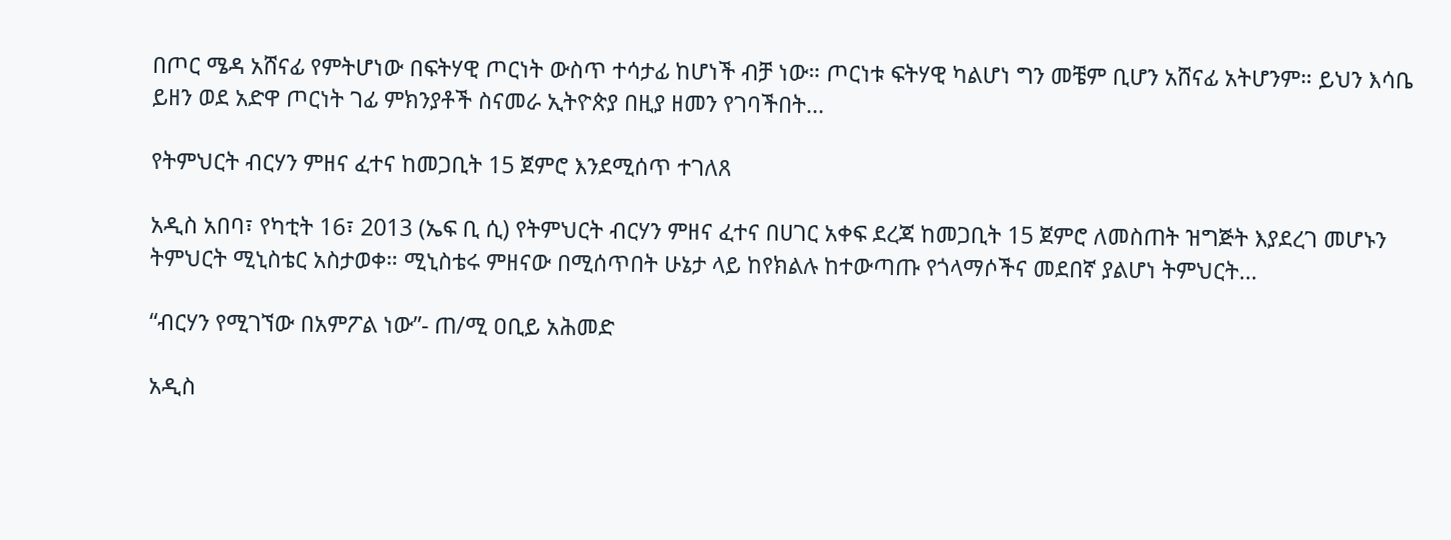በጦር ሜዳ አሸናፊ የምትሆነው በፍትሃዊ ጦርነት ውስጥ ተሳታፊ ከሆነች ብቻ ነው። ጦርነቱ ፍትሃዊ ካልሆነ ግን መቼም ቢሆን አሸናፊ አትሆንም። ይህን እሳቤ ይዘን ወደ አድዋ ጦርነት ገፊ ምክንያቶች ስናመራ ኢትዮጵያ በዚያ ዘመን የገባችበት…

የትምህርት ብርሃን ምዘና ፈተና ከመጋቢት 15 ጀምሮ እንደሚሰጥ ተገለጸ

አዲስ አበባ፣ የካቲት 16፣ 2013 (ኤፍ ቢ ሲ) የትምህርት ብርሃን ምዘና ፈተና በሀገር አቀፍ ደረጃ ከመጋቢት 15 ጀምሮ ለመስጠት ዝግጅት እያደረገ መሆኑን ትምህርት ሚኒስቴር አስታወቀ። ሚኒስቴሩ ምዘናው በሚሰጥበት ሁኔታ ላይ ከየክልሉ ከተውጣጡ የጎላማሶችና መደበኛ ያልሆነ ትምህርት…

“ብርሃን የሚገኘው በአምፖል ነው”- ጠ/ሚ ዐቢይ አሕመድ

አዲስ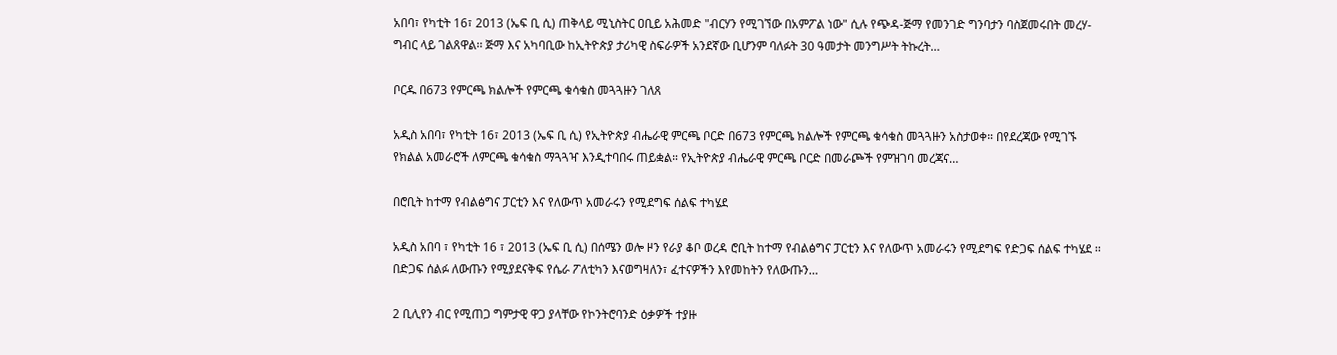አበባ፣ የካቲት 16፣ 2013 (ኤፍ ቢ ሲ) ጠቅላይ ሚኒስትር ዐቢይ አሕመድ "ብርሃን የሚገኘው በአምፖል ነው" ሲሉ የጭዳ-ጅማ የመንገድ ግንባታን ባስጀመሩበት መረሃ-ግብር ላይ ገልጸዋል፡፡ ጅማ እና አካባቢው ከኢትዮጵያ ታሪካዊ ስፍራዎች አንደኛው ቢሆንም ባለፉት 30 ዓመታት መንግሥት ትኩረት…

ቦርዱ በ673 የምርጫ ክልሎች የምርጫ ቁሳቁስ መጓጓዙን ገለጸ

አዲስ አበባ፣ የካቲት 16፣ 2013 (ኤፍ ቢ ሲ) የኢትዮጵያ ብሔራዊ ምርጫ ቦርድ በ673 የምርጫ ክልሎች የምርጫ ቁሳቁስ መጓጓዙን አስታወቀ። በየደረጃው የሚገኙ የክልል አመራሮች ለምርጫ ቁሳቁስ ማጓጓዣ እንዲተባበሩ ጠይቋል። የኢትዮጵያ ብሔራዊ ምርጫ ቦርድ በመራጮች የምዝገባ መረጃና…

በሮቢት ከተማ የብልፅግና ፓርቲን እና የለውጥ አመራሩን የሚደግፍ ሰልፍ ተካሄደ

አዲስ አበባ ፣ የካቲት 16 ፣ 2013 (ኤፍ ቢ ሲ) በሰሜን ወሎ ዞን የራያ ቆቦ ወረዳ ሮቢት ከተማ የብልፅግና ፓርቲን እና የለውጥ አመራሩን የሚደግፍ የድጋፍ ሰልፍ ተካሄደ ፡፡ በድጋፍ ሰልፉ ለውጡን የሚያደናቅፍ የሴራ ፖለቲካን እናወግዛለን፣ ፈተናዎችን እየመከትን የለውጡን…

2 ቢሊየን ብር የሚጠጋ ግምታዊ ዋጋ ያላቸው የኮንትሮባንድ ዕቃዎች ተያዙ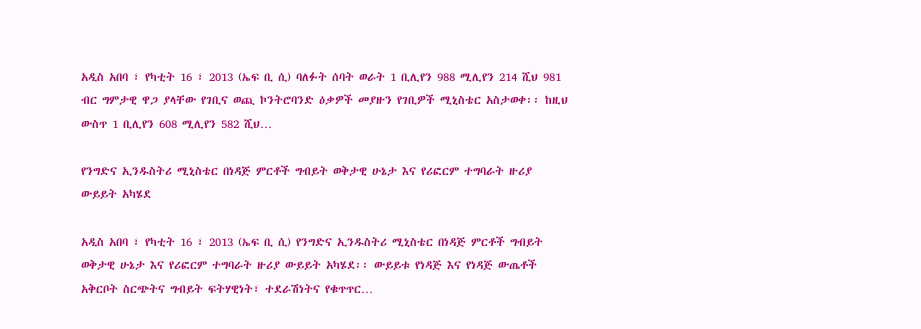አዲስ አበባ ፣ የካቲት 16 ፣ 2013 (ኤፍ ቢ ሲ) ባለፉት ሰባት ወራት 1 ቢሊየን 988 ሚሊየን 214 ሺህ 981 ብር ግምታዊ ዋጋ ያላቸው የገቢና ወጪ ኮንትሮባንድ ዕቃዎች መያዙን የገቢዎች ሚኒስቴር አስታወቀ፡፡ ከዚህ ውስጥ 1 ቢሊየን 608 ሚሊየን 582 ሺህ…

የንግድና ኢንዱስትሪ ሚኒስቴር በነዳጅ ምርቶች ግብይት ወቅታዊ ሁኔታ እና የሪፎርም ተግባራት ዙሪያ ውይይት አካሄደ

አዲስ አበባ ፣ የካቲት 16 ፣ 2013 (ኤፍ ቢ ሲ) የንግድና ኢንዱስትሪ ሚኒስቴር በነዳጅ ምርቶች ግብይት ወቅታዊ ሁኔታ እና የሪፎርም ተግባራት ዙሪያ ውይይት አካሄደ፡፡ ውይይቱ የነዳጅ እና የነዳጅ ውጤቶች አቅርቦት ስርጭትና ግብይት ፍትሃዊነት፣ ተደራሽነትና የቁጥጥር…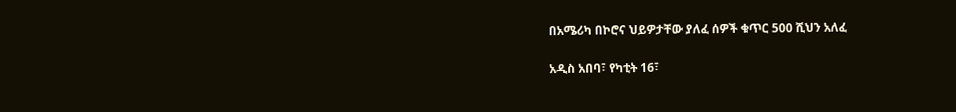በአሜሪካ በኮሮና ህይዎታቸው ያለፈ ሰዎች ቁጥር 500 ሺህን አለፈ

አዲስ አበባ፣ የካቲት 16፣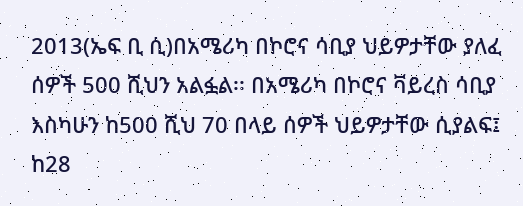2013(ኤፍ ቢ ሲ)በአሜሪካ በኮሮና ሳቢያ ህይዎታቸው ያለፈ ሰዎች 500 ሺህን አልፏል፡፡ በአሜሪካ በኮሮና ቫይረስ ሳቢያ እስካሁን ከ500 ሺህ 70 በላይ ሰዎች ህይዎታቸው ሲያልፍ፤ ከ28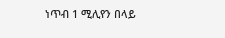ነጥብ 1 ሚሊየን በላይ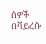ሰዎች በቫይረሱ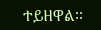ተይዘዋል፡፡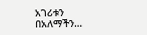አገሪቱን በአለማችን…